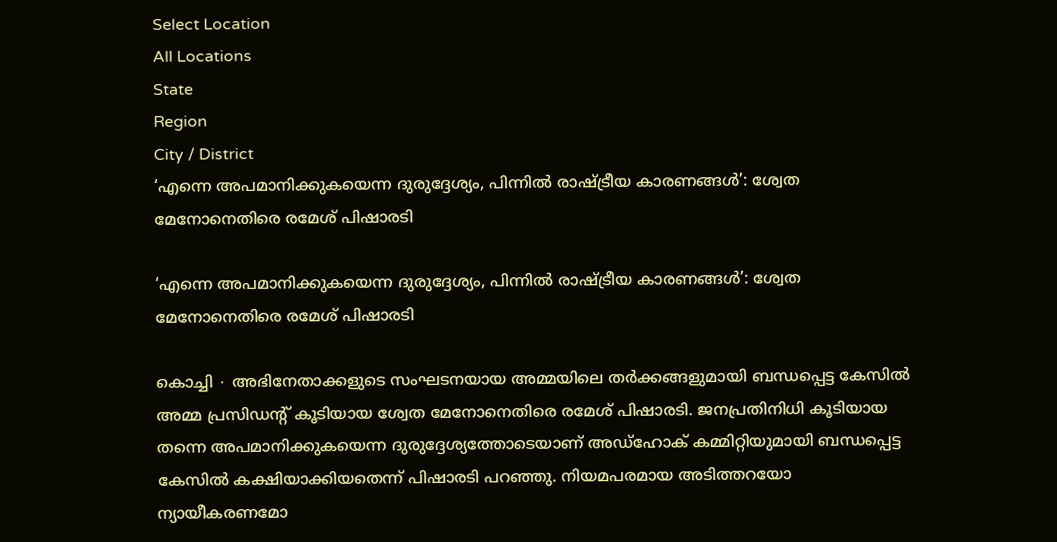Select Location
All Locations
State
Region
City / District
‘എന്നെ അപമാനിക്കുകയെന്ന ദുരുദ്ദേശ്യം, പിന്നിൽ രാഷ്ട്രീയ കാരണങ്ങൾ’: ശ്വേത മേനോനെതിരെ രമേശ് പിഷാരടി

‘എന്നെ അപമാനിക്കുകയെന്ന ദുരുദ്ദേശ്യം, പിന്നിൽ രാഷ്ട്രീയ കാരണങ്ങൾ’: ശ്വേത മേനോനെതിരെ രമേശ് പിഷാരടി

കൊച്ചി ∙ അഭിനേതാക്കളുടെ സംഘടനയായ അമ്മയിലെ തർക്കങ്ങളുമായി ബന്ധപ്പെട്ട കേസിൽ അമ്മ പ്രസിഡന്റ് കൂടിയായ ശ്വേത മേനോനെതിരെ രമേശ് പിഷാരടി. ജനപ്രതിനിധി കൂടിയായ തന്നെ അപമാനിക്കുകയെന്ന ദുരുദ്ദേശ്യത്തോടെയാണ് അഡ്ഹോക് കമ്മിറ്റിയുമായി ബന്ധപ്പെട്ട കേസിൽ കക്ഷിയാക്കിയതെന്ന് പിഷാരടി പറഞ്ഞു. നിയമപരമായ അടിത്തറയോ ന്യായീകരണമോ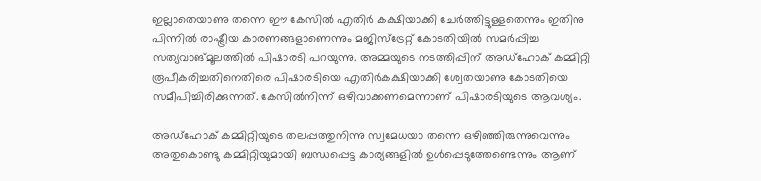ഇല്ലാതെയാണു തന്നെ ഈ കേസിൽ എതിർ കക്ഷിയാക്കി ചേർത്തിട്ടുള്ളതെന്നും ഇതിനു പിന്നിൽ രാഷ്ട്രീയ കാരണങ്ങളാണെന്നും മജിസ്ട്രേറ്റ് കോടതിയിൽ സമർപ്പിച്ച സത്യവാങ്മൂലത്തിൽ പിഷാരടി പറയുന്നു. അമ്മയുടെ നടത്തിപ്പിന് അഡ്ഹോക് കമ്മിറ്റി രൂപീകരിച്ചതിനെതിരെ പിഷാരടിയെ എതിർകക്ഷിയാക്കി ശ്വേതയാണു കോടതിയെ സമീപിച്ചിരിക്കുന്നത്. കേസിൽനിന്ന് ഒഴിവാക്കണമെന്നാണ് പിഷാരടിയുടെ ആവശ്യം.

അഡ്ഹോക് കമ്മിറ്റിയുടെ തലപ്പത്തുനിന്നു സ്വമേധയാ തന്നെ ഒഴിഞ്ഞിരുന്നുവെന്നും അതുകൊണ്ടു കമ്മിറ്റിയുമായി ബന്ധപ്പെട്ട കാര്യങ്ങളിൽ ഉൾപ്പെടുത്തേണ്ടെന്നും ആണ്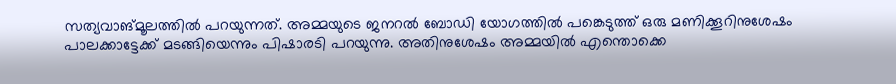സത്യവാങ്മൂലത്തിൽ പറയുന്നത്. അമ്മയുടെ ജനറൽ ബോഡി യോഗത്തിൽ പങ്കെടുത്ത് ഒരു മണിക്കൂറിനുശേഷം പാലക്കാട്ടേക്ക് മടങ്ങിയെന്നും പിഷാരടി പറയുന്നു. അതിനുശേഷം അമ്മയിൽ എന്തൊക്കെ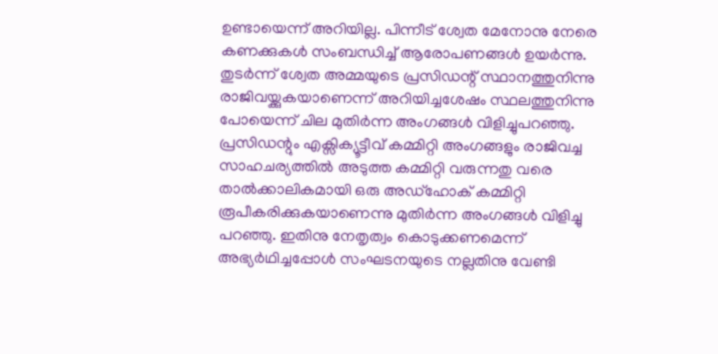ഉണ്ടായെന്ന് അറിയില്ല. പിന്നീട് ശ്വേത മേനോനു നേരെ കണക്കുകൾ സംബന്ധിച്ച് ആരോപണങ്ങൾ ഉയർന്നു. തുടർന്ന് ശ്വേത അമ്മയുടെ പ്രസിഡന്റ് സ്ഥാനത്തുനിന്നു രാജിവയ്ക്കുകയാണെന്ന് അറിയിച്ചശേഷം സ്ഥലത്തുനിന്നു പോയെന്ന് ചില മുതിർന്ന അംഗങ്ങൾ വിളിച്ചുപറഞ്ഞു. പ്രസിഡന്റും എക്സിക്യൂട്ടീവ് കമ്മിറ്റി അംഗങ്ങളും രാജിവച്ച സാഹചര്യത്തിൽ അടുത്ത കമ്മിറ്റി വരുന്നതു വരെ താൽക്കാലികമായി ഒരു അഡ്ഹോക് കമ്മിറ്റി രൂപീകരിക്കുകയാണെന്നു മുതിർന്ന അംഗങ്ങൾ വിളിച്ചു പറഞ്ഞു. ഇതിനു നേതൃത്വം കൊടുക്കണമെന്ന് അഭ്യർഥിച്ചപ്പോൾ സംഘടനയുടെ നല്ലതിനു വേണ്ടി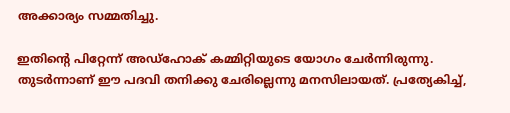അക്കാര്യം സമ്മതിച്ചു.

ഇതിന്റെ പിറ്റേന്ന് അഡ്ഹോക് കമ്മിറ്റിയുടെ യോഗം ചേര്‍ന്നിരുന്നു. തുടർന്നാണ് ഈ പദവി തനിക്കു ചേരില്ലെന്നു മനസിലായത്. പ്രത്യേകിച്ച്,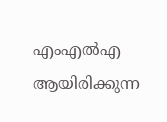എംഎല്‍എ ആയിരിക്കുന്ന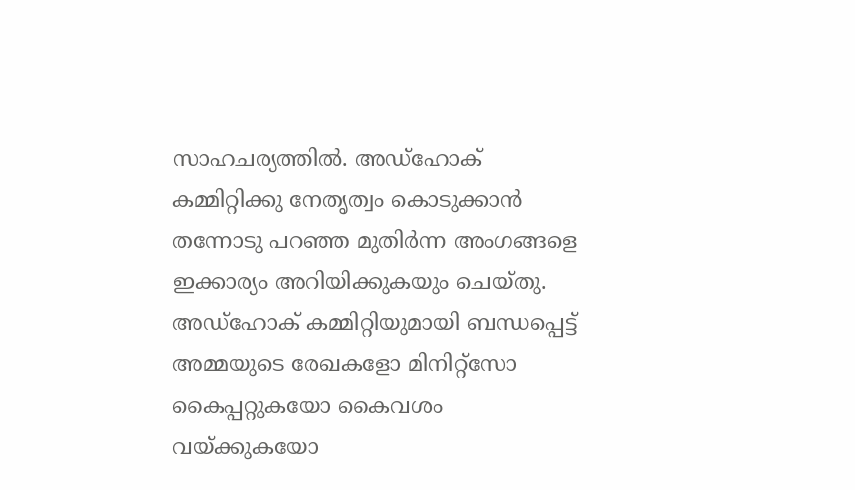സാഹചര്യത്തിൽ. അ‍‍ഡ്ഹോക് കമ്മിറ്റിക്കു നേതൃത്വം കൊടുക്കാൻ തന്നോടു പറഞ്ഞ മുതിർന്ന അംഗങ്ങളെ ഇക്കാര്യം അറിയിക്കുകയും ചെയ്തു. അഡ്ഹോക് കമ്മിറ്റിയുമായി ബന്ധപ്പെട്ട് അമ്മയുടെ രേഖകളോ മിനിറ്റ്‌സോ കൈപ്പറ്റുകയോ കൈവശം വയ്ക്കുകയോ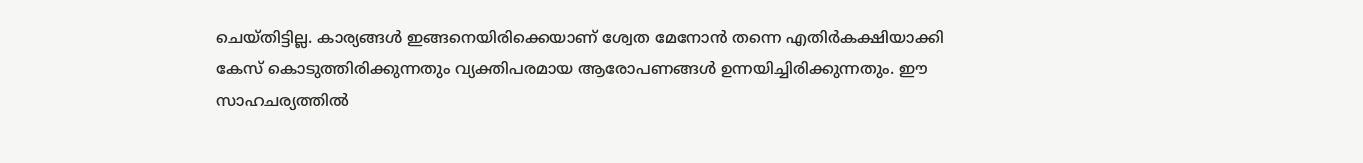ചെയ്തിട്ടില്ല. കാര്യങ്ങൾ ഇങ്ങനെയിരിക്കെയാണ് ശ്വേത മേനോൻ തന്നെ എതിർകക്ഷിയാക്കി കേസ് കൊടുത്തിരിക്കുന്നതും വ്യക്തിപരമായ ആരോപണങ്ങൾ ഉന്നയിച്ചിരിക്കുന്നതും. ഈ സാഹചര്യത്തിൽ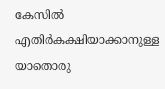കേസിൽ എതിർകക്ഷിയാക്കാനുള്ള യാതൊരു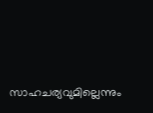സാഹചര്യവുമില്ലെന്നും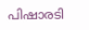പിഷാരടി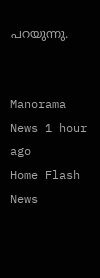പറയുന്നു.


Manorama News 1 hour ago
Home Flash News